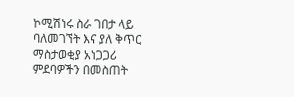ኮሚሽነሩ ስራ ገበታ ላይ ባለመገኘት እና ያለ ቅጥር ማስታወቂያ አነጋጋሪ ምደባዎችን በመስጠት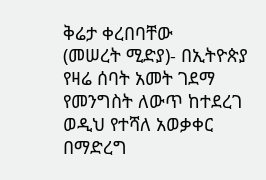ቅሬታ ቀረበባቸው
(መሠረት ሚድያ)- በኢትዮጵያ የዛሬ ሰባት አመት ገደማ የመንግስት ለውጥ ከተደረገ ወዲህ የተሻለ አወቃቀር በማድረግ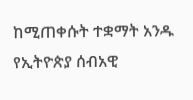ከሚጠቀሱት ተቋማት አንዱ የኢትዮጵያ ሰብአዊ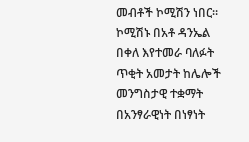መብቶች ኮሚሽን ነበር።
ኮሚሽኑ በአቶ ዳንኤል በቀለ እየተመራ ባለፉት ጥቂት አመታት ከሌሎች መንግስታዊ ተቋማት በአንፃራዊነት በነፃነት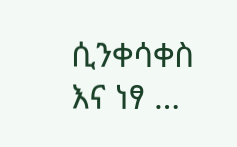ሲንቀሳቀስ እና ነፃ …